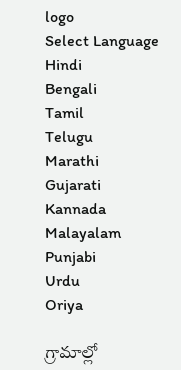logo
Select Language
Hindi
Bengali
Tamil
Telugu
Marathi
Gujarati
Kannada
Malayalam
Punjabi
Urdu
Oriya

గ్రామాల్లో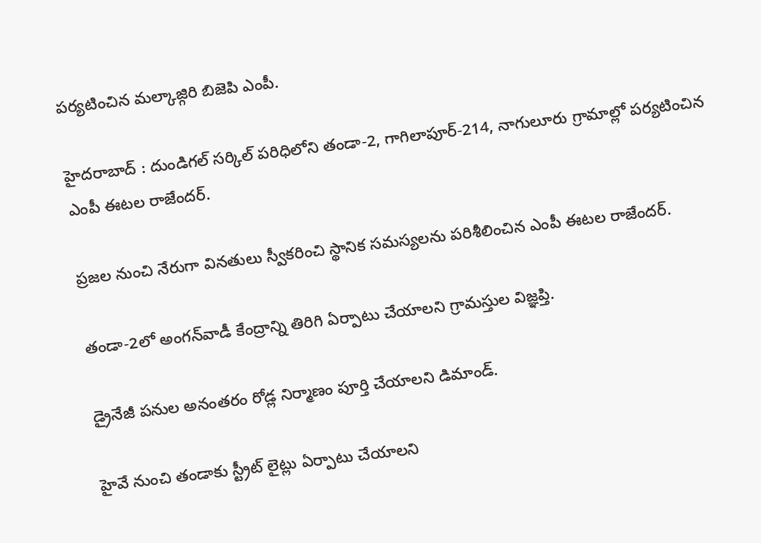పర్యటించిన మల్కాజ్గిరి బిజెపి ఎంపీ.

హైదరాబాద్ : దుండిగల్ సర్కిల్ పరిధిలోని తండా-2, గాగిలాపూర్-214, నాగులూరు గ్రామాల్లో పర్యటించిన ఎంపీ ఈటల రాజేందర్.

ప్రజల నుంచి నేరుగా వినతులు స్వీకరించి స్థానిక సమస్యలను పరిశీలించిన ఎంపీ ఈటల రాజేందర్.

తండా-2లో అంగన్‌వాడీ కేంద్రాన్ని తిరిగి ఏర్పాటు చేయాలని గ్రామస్తుల విజ్ఞప్తి.

డ్రైనేజీ పనుల అనంతరం రోడ్ల నిర్మాణం పూర్తి చేయాలని డిమాండ్.

హైవే నుంచి తండాకు స్ట్రీట్ లైట్లు ఏర్పాటు చేయాలని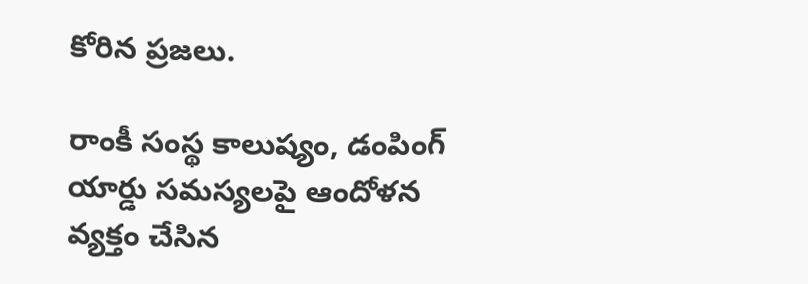కోరిన ప్రజలు.

రాంకీ సంస్థ కాలుష్యం, డంపింగ్ యార్డు సమస్యలపై ఆందోళన వ్యక్తం చేసిన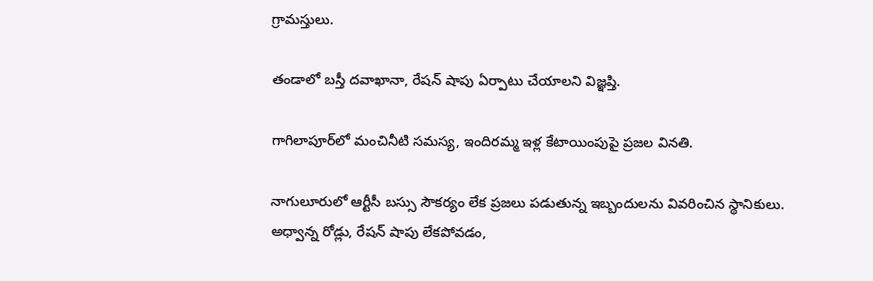గ్రామస్తులు.

తండాలో బస్తీ దవాఖానా, రేషన్ షాపు ఏర్పాటు చేయాలని విజ్ఞప్తి.

గాగిలాపూర్‌లో మంచినీటి సమస్య, ఇందిరమ్మ ఇళ్ల కేటాయింపుపై ప్రజల వినతి.

నాగులూరులో ఆర్టీసీ బస్సు సౌకర్యం లేక ప్రజలు పడుతున్న ఇబ్బందులను వివరించిన స్థానికులు.
అధ్వాన్న రోడ్లు, రేషన్ షాపు లేకపోవడం,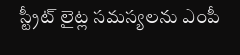స్ట్రీట్ లైట్ల సమస్యలను ఎంపీ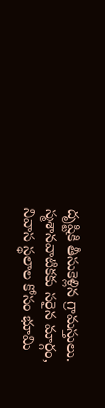దృష్టికి తీసుకెళ్లిన గ్రామస్తులు.
స్మశానవాటికకు సరైన మార్గం, నివాస స్థలాల కోసం భూమి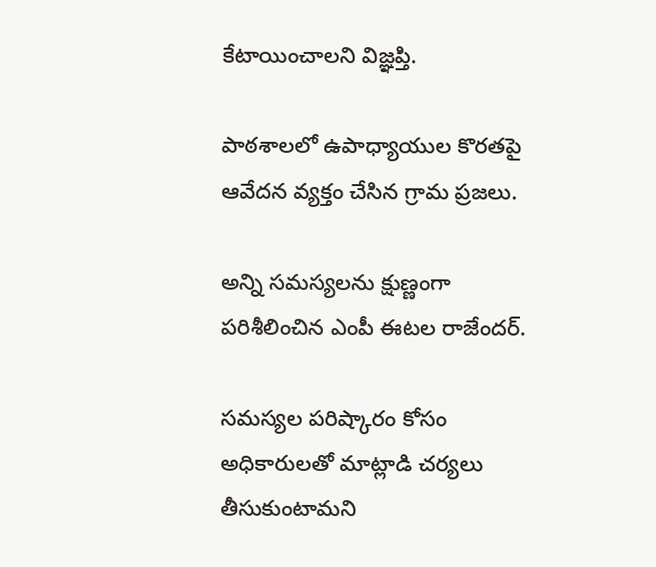కేటాయించాలని విజ్ఞప్తి.

పాఠశాలలో ఉపాధ్యాయుల కొరతపై ఆవేదన వ్యక్తం చేసిన గ్రామ ప్రజలు.

అన్ని సమస్యలను క్షుణ్ణంగా పరిశీలించిన ఎంపీ ఈటల రాజేందర్.

సమస్యల పరిష్కారం కోసం అధికారులతో మాట్లాడి చర్యలు తీసుకుంటామని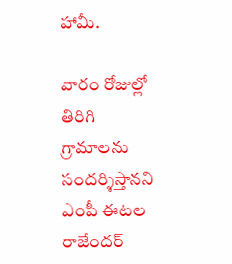హామీ.

వారం రోజుల్లో తిరిగి గ్రామాలను సందర్శిస్తానని ఎంపీ ఈటల రాజేందర్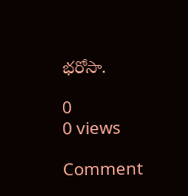భరోసా.

0
0 views

Comment